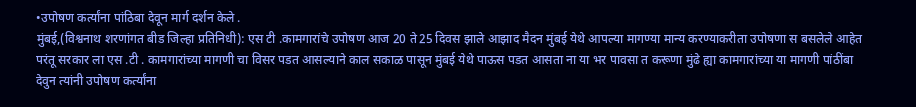•उपोषण कर्त्यांना पांठिबा देवून मार्ग दर्शन केले .
मुंबई,(विश्वनाथ शरणांगत बीड जिल्हा प्रतिनिधी): एस टी .कामगारांचे उपोषण आज 20 ते25 दिवस झाले आझाद मैदन मुंबई येथे आपल्या मागण्या मान्य करण्याकरीता उपोषणा स बसलेले आहेत
परंतू सरकार ला एस .टी . कामगारांच्या मागणी चा विसर पडत आसल्याने काल सकाळ पासून मुंबई येथे पाऊस पडत आसता ना या भर पावसा त करूणा मुंढे ह्या कामगारांच्या या मागणी पांठींबा देवुन त्यांनी उपोषण कर्त्यांना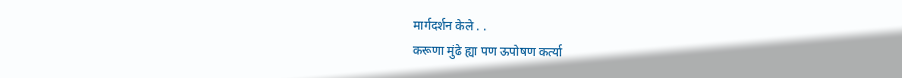मार्गदर्शन केले . .
करूणा मुंढे ह्या पण ऊपोषण कर्त्या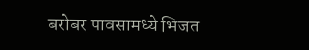बरोबर पावसामध्ये भिजत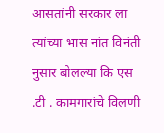आसतांनी सरकार ला त्यांच्या भास नांत विनंती नुसार बोलल्या कि एस .टी . कामगारांचे विलणी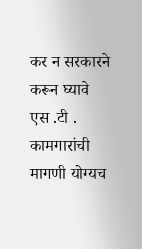कर न सरकारने करून घ्यावे
एस .टी . कामगारांची मागणी योग्यच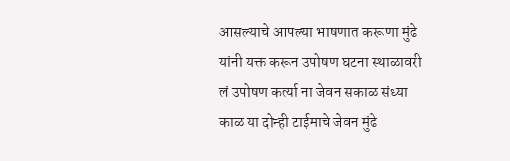आसल्याचे आपल्या भाषणात करूणा मुंढे यांनी यक्त करून उपोषण घटना स्थाळावरी लं उपोषण कर्त्या ना जेवन सकाळ संध्या काळ या दोन्ही टाईमाचे जेवन मुंढे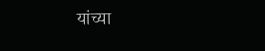यांच्या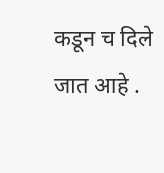कडून च दिले जात आहे .